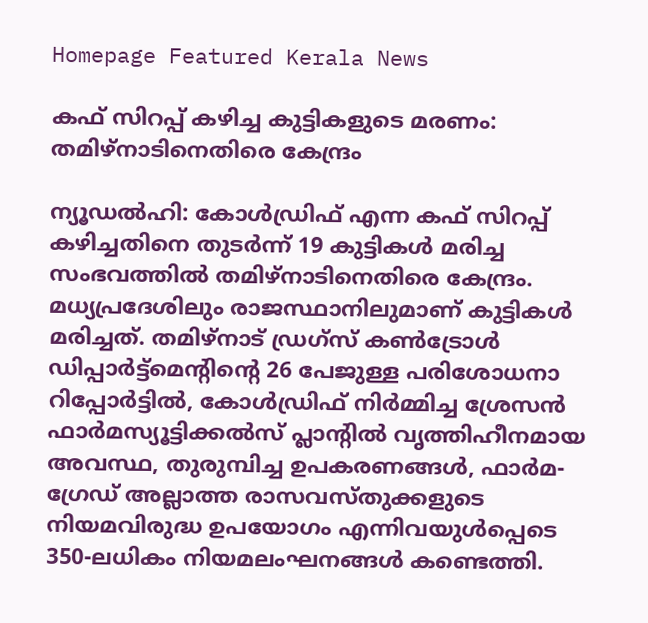Homepage Featured Kerala News

കഫ് സിറപ്പ് കഴിച്ച കുട്ടികളുടെ മരണം: തമിഴ്നാടിനെതിരെ കേന്ദ്രം

ന്യൂഡൽഹി: കോൾഡ്രിഫ് എന്ന കഫ് സിറപ്പ് കഴിച്ചതിനെ തുടർന്ന് 19 കുട്ടികൾ മരിച്ച സംഭവത്തിൽ തമിഴ്നാടിനെതിരെ കേന്ദ്രം. മധ്യപ്രദേശിലും രാജസ്ഥാനിലുമാണ് കുട്ടികൾ മരിച്ചത്. തമിഴ്‌നാട് ഡ്രഗ്‌സ് കൺട്രോൾ ഡിപ്പാർട്ട്‌മെന്റിന്റെ 26 പേജുള്ള പരിശോധനാ റിപ്പോർട്ടിൽ, കോൾഡ്രിഫ് നിർമ്മിച്ച ശ്രേസൻ ഫാർമസ്യൂട്ടിക്കൽസ് പ്ലാന്റിൽ വൃത്തിഹീനമായ അവസ്ഥ, തുരുമ്പിച്ച ഉപകരണങ്ങൾ, ഫാർമ-ഗ്രേഡ് അല്ലാത്ത രാസവസ്തുക്കളുടെ നിയമവിരുദ്ധ ഉപയോഗം എന്നിവയുൾപ്പെടെ 350-ലധികം നിയമലംഘനങ്ങൾ കണ്ടെത്തി.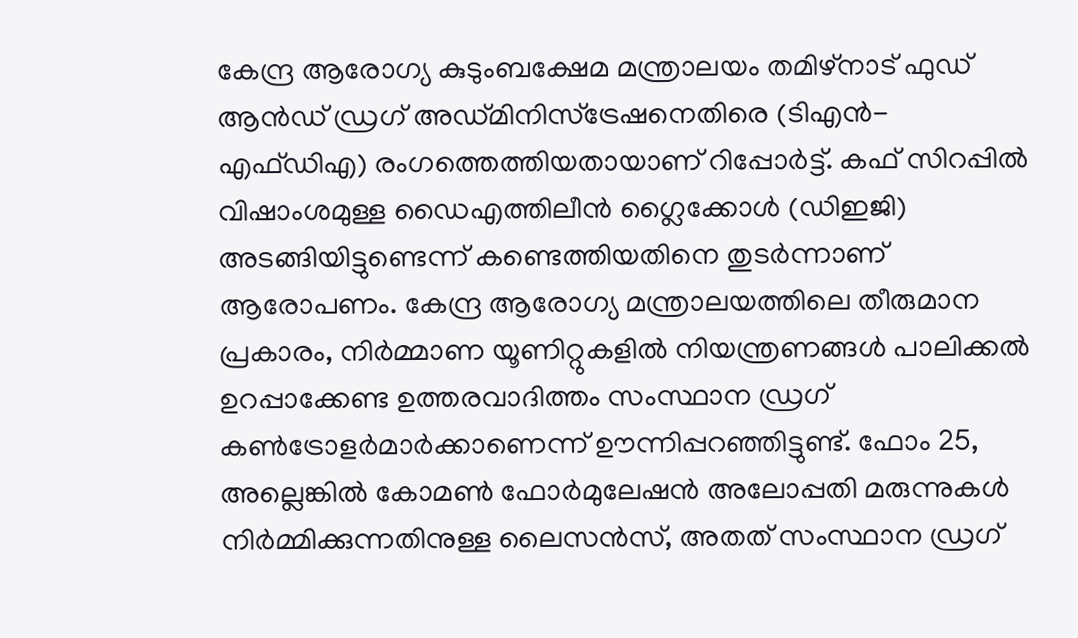കേന്ദ്ര ആരോഗ്യ കുടുംബക്ഷേമ മന്ത്രാലയം തമിഴ്‌നാട് ഫുഡ് ആൻഡ് ഡ്രഗ് അഡ്മിനിസ്ട്രേഷനെതിരെ (ടിഎൻ-എഫ്ഡിഎ) രംഗത്തെത്തിയതായാണ് റിപ്പോർട്ട്. കഫ് സിറപ്പിൽ വിഷാംശമുള്ള ഡൈഎത്തിലീൻ ഗ്ലൈക്കോൾ (ഡിഇജി) അടങ്ങിയിട്ടുണ്ടെന്ന് കണ്ടെത്തിയതിനെ തുടർന്നാണ് ആരോപണം. കേന്ദ്ര ആരോഗ്യ മന്ത്രാലയത്തിലെ തീരുമാന പ്രകാരം, നിർമ്മാണ യൂണിറ്റുകളിൽ നിയന്ത്രണങ്ങൾ പാലിക്കൽ ഉറപ്പാക്കേണ്ട ഉത്തരവാദിത്തം സംസ്ഥാന ഡ്രഗ് കൺട്രോളർമാർക്കാണെന്ന് ഊന്നിപ്പറഞ്ഞിട്ടുണ്ട്. ഫോം 25, അല്ലെങ്കിൽ കോമൺ ഫോർമുലേഷൻ അലോപ്പതി മരുന്നുകൾ നിർമ്മിക്കുന്നതിനുള്ള ലൈസൻസ്, അതത് സംസ്ഥാന ഡ്രഗ്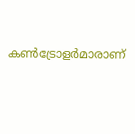കൺട്രോളർമാരാണ്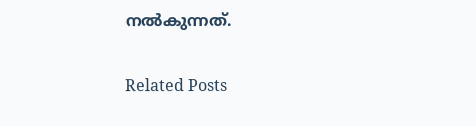നൽകുന്നത്.

Related Posts